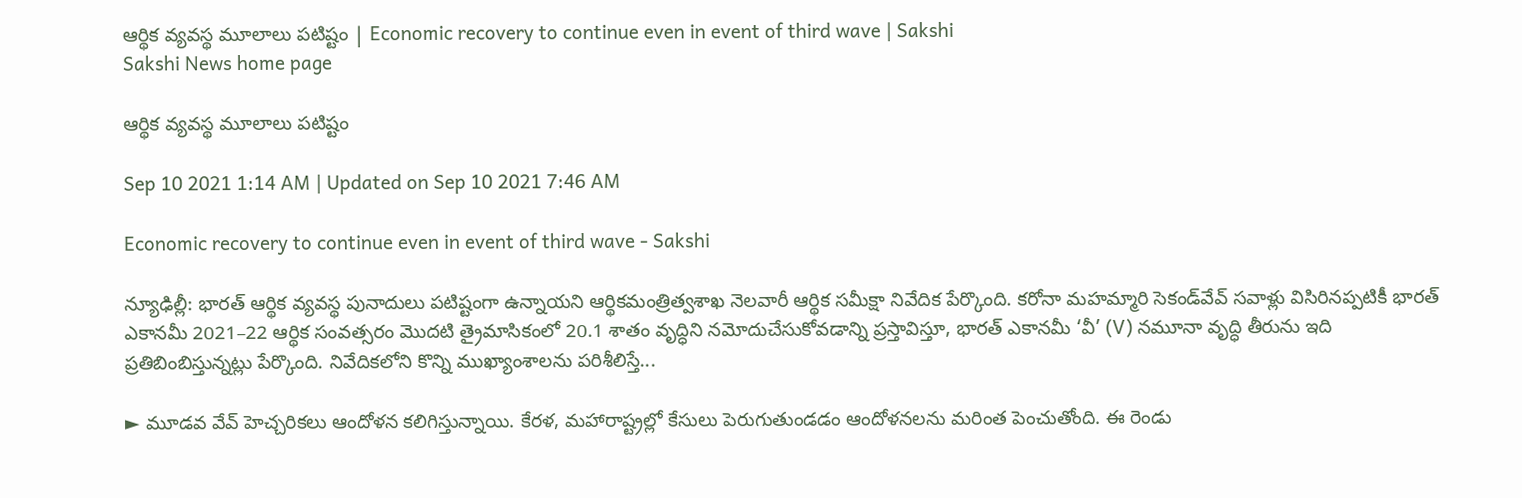ఆర్థిక వ్యవస్థ మూలాలు పటిష్టం | Economic recovery to continue even in event of third wave | Sakshi
Sakshi News home page

ఆర్థిక వ్యవస్థ మూలాలు పటిష్టం

Sep 10 2021 1:14 AM | Updated on Sep 10 2021 7:46 AM

Economic recovery to continue even in event of third wave - Sakshi

న్యూఢిల్లీ: భారత్‌ ఆర్థిక వ్యవస్థ పునాదులు పటిష్టంగా ఉన్నాయని ఆర్థికమంత్రిత్వశాఖ నెలవారీ ఆర్థిక సమీక్షా నివేదిక పేర్కొంది. కరోనా మహమ్మారి సెకండ్‌వేవ్‌ సవాళ్లు విసిరినప్పటికీ భారత్‌ ఎకానమీ 2021–22 ఆర్థిక సంవత్సరం మొదటి త్రైమాసికంలో 20.1 శాతం వృద్ధిని నమోదుచేసుకోవడాన్ని ప్రస్తావిస్తూ, భారత్‌ ఎకానమీ ‘వీ’ (V) నమూనా వృద్ధి తీరును ఇది ప్రతిబింబిస్తున్నట్లు పేర్కొంది. నివేదికలోని కొన్ని ముఖ్యాంశాలను పరిశీలిస్తే...

► మూడవ వేవ్‌ హెచ్చరికలు ఆందోళన కలిగిస్తున్నాయి. కేరళ, మహారాష్ట్రల్లో కేసులు పెరుగుతుండడం ఆందోళనలను మరింత పెంచుతోంది. ఈ రెండు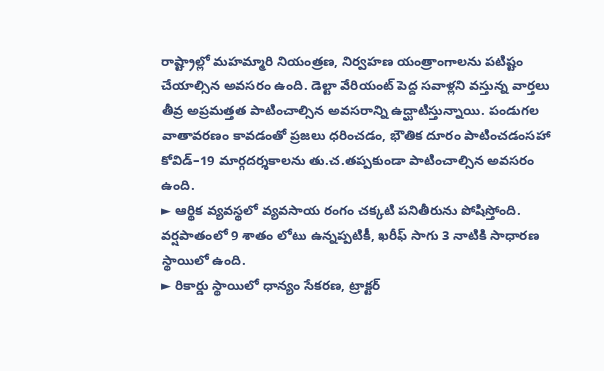రాష్ట్రాల్లో మహమ్మారి నియంత్రణ, నిర్వహణ యంత్రాంగాలను పటిష్టం చేయాల్సిన అవసరం ఉంది. డెల్టా వేరియంట్‌ పెద్ద సవాళ్లని వస్తున్న వార్తలు తీవ్ర అప్రమత్తత పాటించాల్సిన అవసరాన్ని ఉద్ఘాటిస్తున్నాయి. పండుగల వాతావరణం కావడంతో ప్రజలు ధరించడం, భౌతిక దూరం పాటించడంసహా కోవిడ్‌–19 మార్గదర్శకాలను తు.చ.తప్పకుండా పాటించాల్సిన అవసరం ఉంది.
► ఆర్థిక వ్యవస్థలో వ్యవసాయ రంగం చక్కటి పనితీరును పోషిస్తోంది. వర్షపాతంలో 9 శాతం లోటు ఉన్నప్పటికీ, ఖరీఫ్‌ సాగు 3 నాటికి సాధారణ స్థాయిలో ఉంది.
► రికార్డు స్థాయిలో ధాన్యం సేకరణ, ట్రాక్టర్‌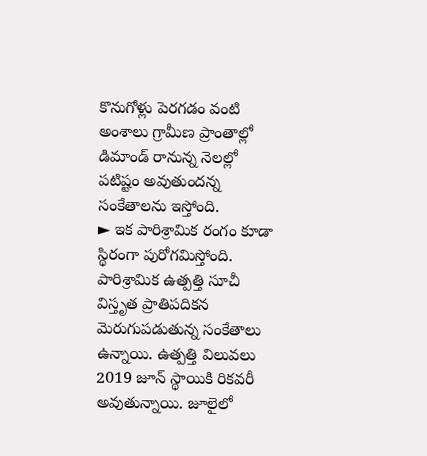కొనుగోళ్లు పెరగడం వంటి అంశాలు గ్రామీణ ప్రాంతాల్లో డిమాండ్‌ రానున్న నెలల్లో పటిష్టం అవుతుందన్న సంకేతాలను ఇస్తోంది.
► ఇక పారిశ్రామిక రంగం కూడా స్థిరంగా పురోగమిస్తోంది. పారిశ్రామిక ఉత్పత్తి సూచీ విస్తృత ప్రాతిపదికన మెరుగుపడుతున్న సంకేతాలు ఉన్నాయి. ఉత్పత్తి విలువలు 2019 జూన్‌ స్థాయికి రికవరీ అవుతున్నాయి. జూలైలో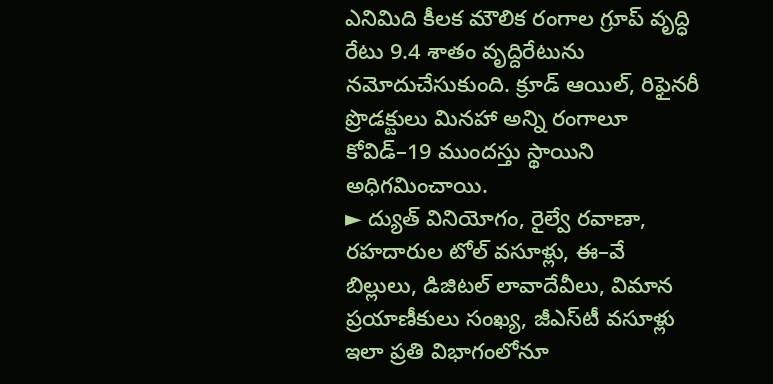ఎనిమిది కీలక మౌలిక రంగాల గ్రూప్‌ వృద్ధి రేటు 9.4 శాతం వృద్దిరేటును నమోదుచేసుకుంది. క్రూడ్‌ ఆయిల్, రిఫైనరీ ప్రొడక్టులు మినహా అన్ని రంగాలూ కోవిడ్‌–19 ముందస్తు స్థాయిని అధిగమించాయి.
► ద్యుత్‌ వినియోగం, రైల్వే రవాణా, రహదారుల టోల్‌ వసూళ్లు, ఈ–వే బిల్లులు, డిజిటల్‌ లావాదేవీలు, విమాన ప్రయాణీకులు సంఖ్య, జీఎస్‌టీ వసూళ్లు ఇలా ప్రతి విభాగంలోనూ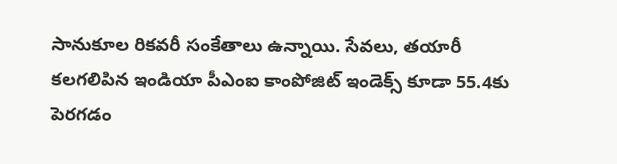సానుకూల రికవరీ సంకేతాలు ఉన్నాయి. సేవలు, తయారీ కలగలిపిన ఇండియా పీఎంఐ కాంపోజిట్‌ ఇండెక్స్‌ కూడా 55.4కు పెరగడం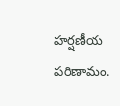హర్షణీయ పరిణామం.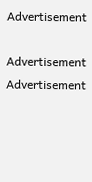Advertisement

Advertisement
Advertisement